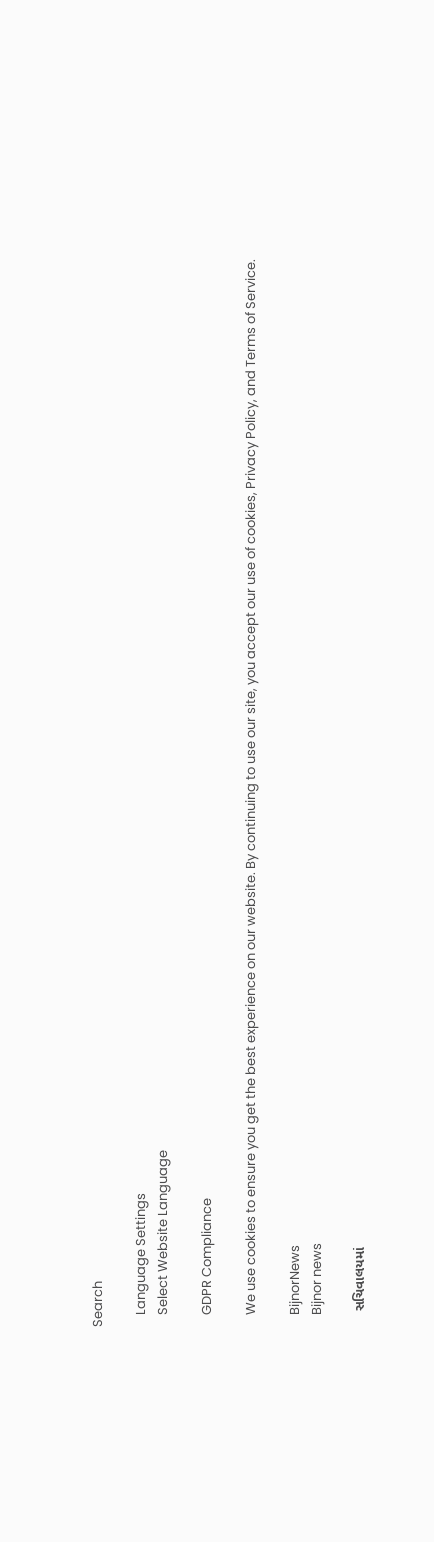Search

    Language Settings
    Select Website Language

    GDPR Compliance

    We use cookies to ensure you get the best experience on our website. By continuing to use our site, you accept our use of cookies, Privacy Policy, and Terms of Service.

    BijnorNews
    Bijnor news

    સચિવાલયમાં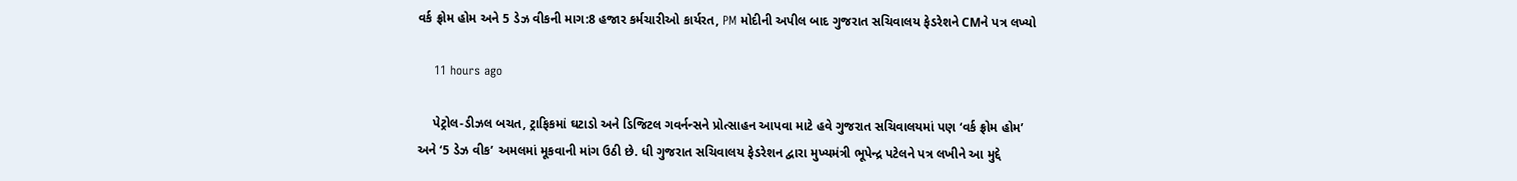વર્ક ફ્રોમ હોમ અને 5 ડેઝ વીકની માગ:8 હજાર કર્મચારીઓ કાર્યરત, PM મોદીની અપીલ બાદ ગુજરાત સચિવાલય ફેડરેશને CMને પત્ર લખ્યો

    11 hours ago

    પેટ્રોલ-ડીઝલ બચત, ટ્રાફિકમાં ઘટાડો અને ડિજિટલ ગવર્નન્સને પ્રોત્સાહન આપવા માટે હવે ગુજરાત સચિવાલયમાં પણ ‘વર્ક ફ્રોમ હોમ’ અને ‘5 ડેઝ વીક’ અમલમાં મૂકવાની માંગ ઉઠી છે. ધી ગુજરાત સચિવાલય ફેડરેશન દ્વારા મુખ્યમંત્રી ભૂપેન્દ્ર પટેલને પત્ર લખીને આ મુદ્દે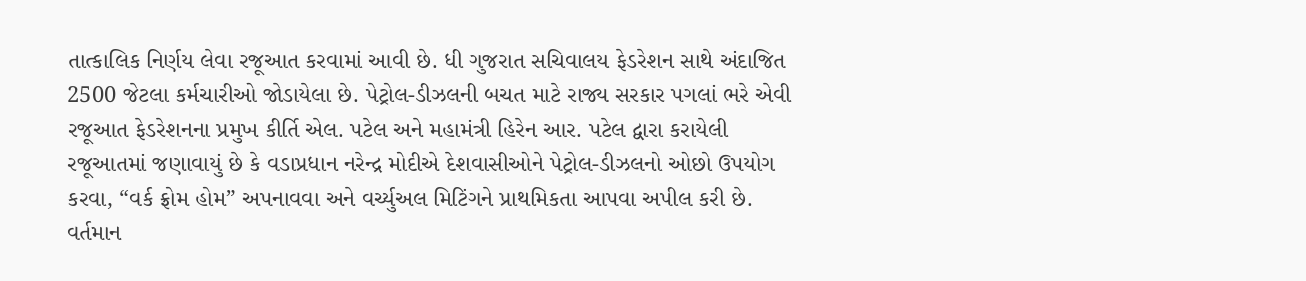તાત્કાલિક નિર્ણય લેવા રજૂઆત કરવામાં આવી છે. ધી ગુજરાત સચિવાલય ફેડરેશન સાથે અંદાજિત 2500 જેટલા કર્મચારીઓ જોડાયેલા છે. પેટ્રોલ-ડીઝલની બચત માટે રાજ્ય સરકાર પગલાં ભરે એવી રજૂઆત ફેડરેશનના પ્રમુખ કીર્તિ એલ. પટેલ અને મહામંત્રી હિરેન આર. પટેલ દ્વારા કરાયેલી રજૂઆતમાં જણાવાયું છે કે વડાપ્રધાન નરેન્દ્ર મોદીએ દેશવાસીઓને પેટ્રોલ-ડીઝલનો ઓછો ઉપયોગ કરવા, “વર્ક ફ્રોમ હોમ” અપનાવવા અને વર્ચ્યુઅલ મિટિંગને પ્રાથમિકતા આપવા અપીલ કરી છે. વર્તમાન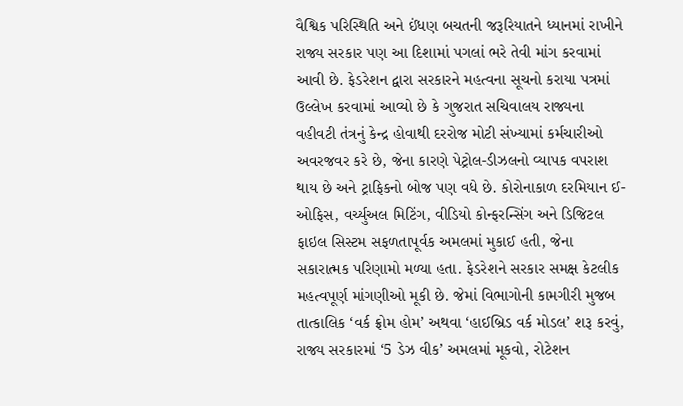વૈશ્વિક પરિસ્થિતિ અને ઈંધણ બચતની જરૂરિયાતને ધ્યાનમાં રાખીને રાજ્ય સરકાર પણ આ દિશામાં પગલાં ભરે તેવી માંગ કરવામાં આવી છે. ફેડરેશન દ્વારા સરકારને મહત્વના સૂચનો કરાયા પત્રમાં ઉલ્લેખ કરવામાં આવ્યો છે કે ગુજરાત સચિવાલય રાજ્યના વહીવટી તંત્રનું કેન્દ્ર હોવાથી દરરોજ મોટી સંખ્યામાં કર્મચારીઓ અવરજવર કરે છે, જેના કારણે પેટ્રોલ-ડીઝલનો વ્યાપક વપરાશ થાય છે અને ટ્રાફિકનો બોજ પણ વધે છે. કોરોનાકાળ દરમિયાન ઈ-ઓફિસ, વર્ચ્યુઅલ મિટિંગ, વીડિયો કોન્ફરન્સિંગ અને ડિજિટલ ફાઇલ સિસ્ટમ સફળતાપૂર્વક અમલમાં મુકાઈ હતી, જેના સકારાત્મક પરિણામો મળ્યા હતા. ફેડરેશને સરકાર સમક્ષ કેટલીક મહત્વપૂર્ણ માંગણીઓ મૂકી છે. જેમાં વિભાગોની કામગીરી મુજબ તાત્કાલિક ‘વર્ક ફ્રોમ હોમ’ અથવા ‘હાઈબ્રિડ વર્ક મોડલ’ શરૂ કરવું, રાજ્ય સરકારમાં ‘5 ડેઝ વીક’ અમલમાં મૂકવો, રોટેશન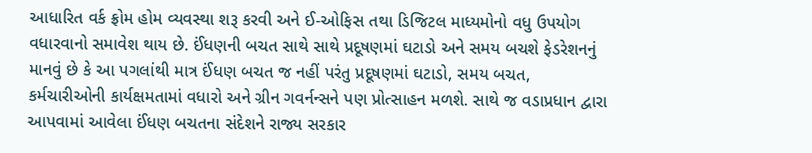આધારિત વર્ક ફ્રોમ હોમ વ્યવસ્થા શરૂ કરવી અને ઈ-ઓફિસ તથા ડિજિટલ માધ્યમોનો વધુ ઉપયોગ વધારવાનો સમાવેશ થાય છે. ઈંધણની બચત સાથે સાથે પ્રદૂષણમાં ઘટાડો અને સમય બચશે ફેડરેશનનું માનવું છે કે આ પગલાંથી માત્ર ઈંધણ બચત જ નહીં પરંતુ પ્રદૂષણમાં ઘટાડો, સમય બચત, કર્મચારીઓની કાર્યક્ષમતામાં વધારો અને ગ્રીન ગવર્નન્સને પણ પ્રોત્સાહન મળશે. સાથે જ વડાપ્રધાન દ્વારા આપવામાં આવેલા ઈંધણ બચતના સંદેશને રાજ્ય સરકાર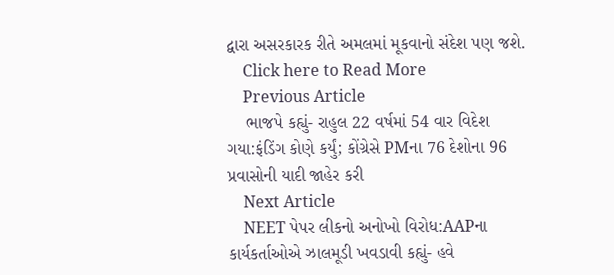દ્વારા અસરકારક રીતે અમલમાં મૂકવાનો સંદેશ પણ જશે.
    Click here to Read More
    Previous Article
    ભાજપે કહ્યું- રાહુલ 22 વર્ષમાં 54 વાર વિદેશ ગયા:ફંડિંગ કોણે કર્યું; કોંગ્રેસે PMના 76 દેશોના 96 પ્રવાસોની યાદી જાહેર કરી
    Next Article
    NEET પેપર લીકનો અનોખો વિરોધ:AAPના કાર્યકર્તાઓએ ઝાલમૂડી ખવડાવી કહ્યું- હવે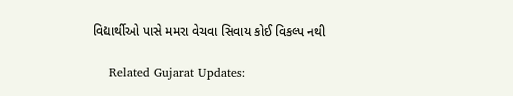વિદ્યાર્થીઓ પાસે મમરા વેચવા સિવાય કોઈ વિકલ્પ નથી

    Related Gujarat Updates: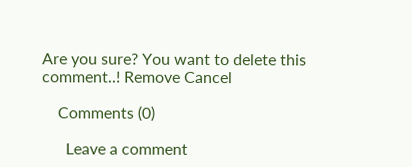Are you sure? You want to delete this comment..! Remove Cancel

    Comments (0)

      Leave a comment